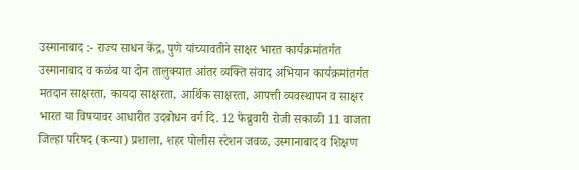उस्मानाबाद :- राज्य साधन केंद्र, पुणे यांच्यावतीने साक्षर भारत कार्यक्रमांतर्गत उस्मानाबाद व कळंब या दोन तालुक्यात आंतर व्यक्ति संवाद अभियान कार्यक्रमांतर्गत मतदान साक्षरता, कायदा साक्षरता, आर्थिक साक्षरता, आपत्ती व्यवस्थापन व साक्षर भारत या विषयावर आधारीत उदबोधन वर्ग दि. 12 फेब्रुवारी रोजी सकाळी 11 वाजता जिल्हा परिषद (कन्या) प्रशाला, शहर पोलीस स्टेशन जवळ, उस्मानाबाद व शिक्षण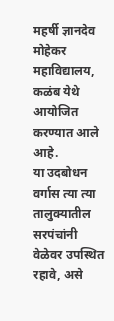महर्षी ज्ञानदेव मोहेकर महाविद्यालय, कळंब येथे आयोजित करण्यात आले आहे.
या उदबोधन वर्गास त्या त्या तालुक्यातील सरपंचांनी वेळेवर उपस्थित रहावे, असे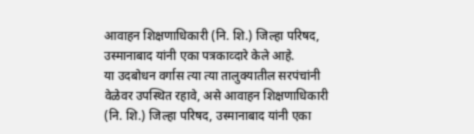आवाहन शिक्षणाधिकारी (नि. शि.) जिल्हा परिषद, उस्मानाबाद यांनी एका पत्रकाव्दारे केले आहे.
या उदबोधन वर्गास त्या त्या तालुक्यातील सरपंचांनी वेळेवर उपस्थित रहावे, असे आवाहन शिक्षणाधिकारी (नि. शि.) जिल्हा परिषद, उस्मानाबाद यांनी एका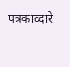पत्रकाव्दारे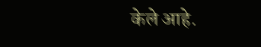केले आहे.